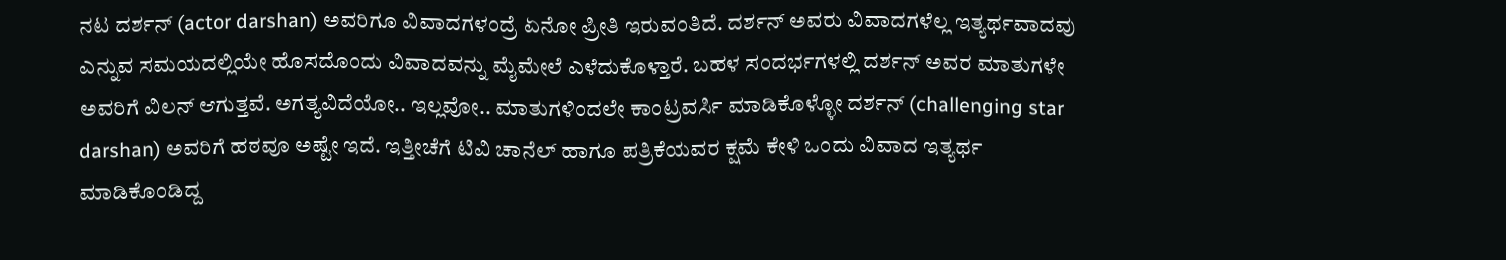ನಟ ದರ್ಶನ್ (actor darshan) ಅವರಿಗೂ ವಿವಾದಗಳಂದ್ರೆ ಏನೋ ಪ್ರೀತಿ ಇರುವಂತಿದೆ. ದರ್ಶನ್ ಅವರು ವಿವಾದಗಳೆಲ್ಲ ಇತ್ಯರ್ಥವಾದವು ಎನ್ನುವ ಸಮಯದಲ್ಲಿಯೇ ಹೊಸದೊಂದು ವಿವಾದವನ್ನು ಮೈಮೇಲೆ ಎಳೆದುಕೊಳ್ತಾರೆ. ಬಹಳ ಸಂದರ್ಭಗಳಲ್ಲಿ ದರ್ಶನ್ ಅವರ ಮಾತುಗಳೇ ಅವರಿಗೆ ವಿಲನ್ ಆಗುತ್ತವೆ. ಅಗತ್ಯವಿದೆಯೋ.. ಇಲ್ಲವೋ.. ಮಾತುಗಳಿಂದಲೇ ಕಾಂಟ್ರವರ್ಸಿ ಮಾಡಿಕೊಳ್ಳೋ ದರ್ಶನ್ (challenging star darshan) ಅವರಿಗೆ ಹಠವೂ ಅಷ್ಟೇ ಇದೆ. ಇತ್ತೀಚೆಗೆ ಟಿವಿ ಚಾನೆಲ್ ಹಾಗೂ ಪತ್ರಿಕೆಯವರ ಕ್ಷಮೆ ಕೇಳಿ ಒಂದು ವಿವಾದ ಇತ್ಯರ್ಥ ಮಾಡಿಕೊಂಡಿದ್ದ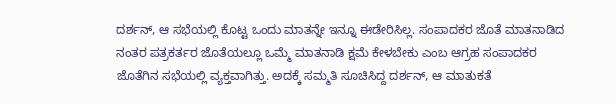ದರ್ಶನ್, ಆ ಸಭೆಯಲ್ಲಿ ಕೊಟ್ಟ ಒಂದು ಮಾತನ್ನೇ ಇನ್ನೂ ಈಡೇರಿಸಿಲ್ಲ. ಸಂಪಾದಕರ ಜೊತೆ ಮಾತನಾಡಿದ ನಂತರ ಪತ್ರಕರ್ತರ ಜೊತೆಯಲ್ಲೂ ಒಮ್ಮೆ ಮಾತನಾಡಿ ಕ್ಷಮೆ ಕೇಳಬೇಕು ಎಂಬ ಆಗ್ರಹ ಸಂಪಾದಕರ ಜೊತೆಗಿನ ಸಭೆಯಲ್ಲಿ ವ್ಯಕ್ತವಾಗಿತ್ತು. ಅದಕ್ಕೆ ಸಮ್ಮತಿ ಸೂಚಿಸಿದ್ದ ದರ್ಶನ್, ಆ ಮಾತುಕತೆ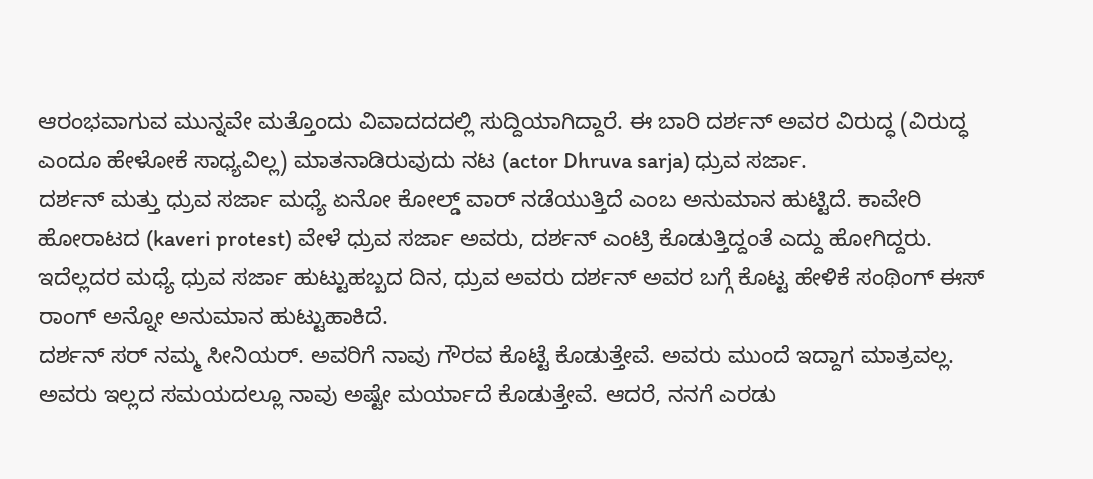ಆರಂಭವಾಗುವ ಮುನ್ನವೇ ಮತ್ತೊಂದು ವಿವಾದದದಲ್ಲಿ ಸುದ್ದಿಯಾಗಿದ್ದಾರೆ. ಈ ಬಾರಿ ದರ್ಶನ್ ಅವರ ವಿರುದ್ಧ (ವಿರುದ್ಧ ಎಂದೂ ಹೇಳೋಕೆ ಸಾಧ್ಯವಿಲ್ಲ) ಮಾತನಾಡಿರುವುದು ನಟ (actor Dhruva sarja) ಧ್ರುವ ಸರ್ಜಾ.
ದರ್ಶನ್ ಮತ್ತು ಧ್ರುವ ಸರ್ಜಾ ಮಧ್ಯೆ ಏನೋ ಕೋಲ್ಡ್ ವಾರ್ ನಡೆಯುತ್ತಿದೆ ಎಂಬ ಅನುಮಾನ ಹುಟ್ಟಿದೆ. ಕಾವೇರಿ ಹೋರಾಟದ (kaveri protest) ವೇಳೆ ಧ್ರುವ ಸರ್ಜಾ ಅವರು, ದರ್ಶನ್ ಎಂಟ್ರಿ ಕೊಡುತ್ತಿದ್ದಂತೆ ಎದ್ದು ಹೋಗಿದ್ದರು. ಇದೆಲ್ಲದರ ಮಧ್ಯೆ ಧ್ರುವ ಸರ್ಜಾ ಹುಟ್ಟುಹಬ್ಬದ ದಿನ, ಧ್ರುವ ಅವರು ದರ್ಶನ್ ಅವರ ಬಗ್ಗೆ ಕೊಟ್ಟ ಹೇಳಿಕೆ ಸಂಥಿಂಗ್ ಈಸ್ ರಾಂಗ್ ಅನ್ನೋ ಅನುಮಾನ ಹುಟ್ಟುಹಾಕಿದೆ.
ದರ್ಶನ್ ಸರ್ ನಮ್ಮ ಸೀನಿಯರ್. ಅವರಿಗೆ ನಾವು ಗೌರವ ಕೊಟ್ಟೆ ಕೊಡುತ್ತೇವೆ. ಅವರು ಮುಂದೆ ಇದ್ದಾಗ ಮಾತ್ರವಲ್ಲ. ಅವರು ಇಲ್ಲದ ಸಮಯದಲ್ಲೂ ನಾವು ಅಷ್ಟೇ ಮರ್ಯಾದೆ ಕೊಡುತ್ತೇವೆ. ಆದರೆ, ನನಗೆ ಎರಡು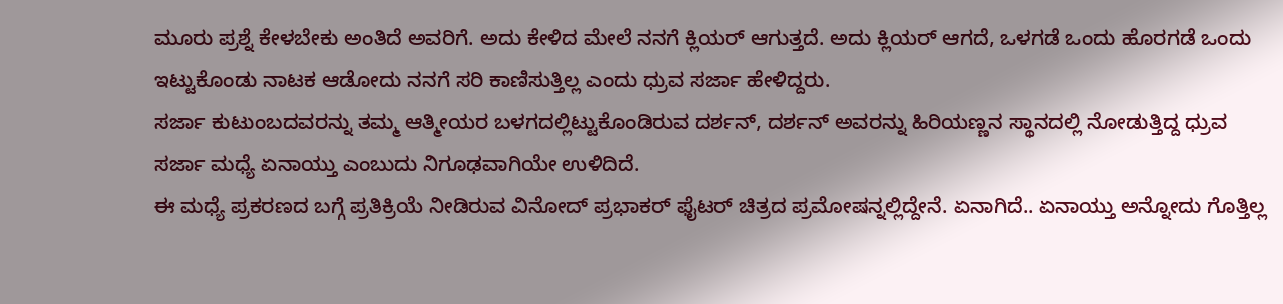ಮೂರು ಪ್ರಶ್ನೆ ಕೇಳಬೇಕು ಅಂತಿದೆ ಅವರಿಗೆ. ಅದು ಕೇಳಿದ ಮೇಲೆ ನನಗೆ ಕ್ಲಿಯರ್ ಆಗುತ್ತದೆ. ಅದು ಕ್ಲಿಯರ್ ಆಗದೆ, ಒಳಗಡೆ ಒಂದು ಹೊರಗಡೆ ಒಂದು ಇಟ್ಟುಕೊಂಡು ನಾಟಕ ಆಡೋದು ನನಗೆ ಸರಿ ಕಾಣಿಸುತ್ತಿಲ್ಲ ಎಂದು ಧ್ರುವ ಸರ್ಜಾ ಹೇಳಿದ್ದರು.
ಸರ್ಜಾ ಕುಟುಂಬದವರನ್ನು ತಮ್ಮ ಆತ್ಮೀಯರ ಬಳಗದಲ್ಲಿಟ್ಟುಕೊಂಡಿರುವ ದರ್ಶನ್, ದರ್ಶನ್ ಅವರನ್ನು ಹಿರಿಯಣ್ಣನ ಸ್ಥಾನದಲ್ಲಿ ನೋಡುತ್ತಿದ್ದ ಧ್ರುವ ಸರ್ಜಾ ಮಧ್ಯೆ ಏನಾಯ್ತು ಎಂಬುದು ನಿಗೂಢವಾಗಿಯೇ ಉಳಿದಿದೆ.
ಈ ಮಧ್ಯೆ ಪ್ರಕರಣದ ಬಗ್ಗೆ ಪ್ರತಿಕ್ರಿಯೆ ನೀಡಿರುವ ವಿನೋದ್ ಪ್ರಭಾಕರ್ ಫೈಟರ್ ಚಿತ್ರದ ಪ್ರಮೋಷನ್ನಲ್ಲಿದ್ದೇನೆ. ಏನಾಗಿದೆ.. ಏನಾಯ್ತು ಅನ್ನೋದು ಗೊತ್ತಿಲ್ಲ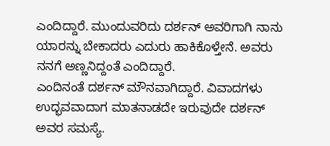ಎಂದಿದ್ದಾರೆ. ಮುಂದುವರಿದು ದರ್ಶನ್ ಅವರಿಗಾಗಿ ನಾನು ಯಾರನ್ನು ಬೇಕಾದರು ಎದುರು ಹಾಕಿಕೊಳ್ತೇನೆ. ಅವರು ನನಗೆ ಅಣ್ಣನಿದ್ದಂತೆ ಎಂದಿದ್ದಾರೆ.
ಎಂದಿನಂತೆ ದರ್ಶನ್ ಮೌನವಾಗಿದ್ದಾರೆ. ವಿವಾದಗಳು ಉದ್ಭವವಾದಾಗ ಮಾತನಾಡದೇ ಇರುವುದೇ ದರ್ಶನ್ ಅವರ ಸಮಸ್ಯೆ.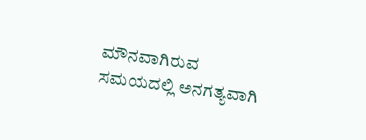ಮೌನವಾಗಿರುವ ಸಮಯದಲ್ಲಿ ಅನಗತ್ಯವಾಗಿ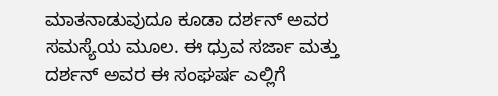ಮಾತನಾಡುವುದೂ ಕೂಡಾ ದರ್ಶನ್ ಅವರ ಸಮಸ್ಯೆಯ ಮೂಲ. ಈ ಧ್ರುವ ಸರ್ಜಾ ಮತ್ತು ದರ್ಶನ್ ಅವರ ಈ ಸಂಘರ್ಷ ಎಲ್ಲಿಗೆ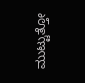ಮುಟ್ಟುತ್ತೋ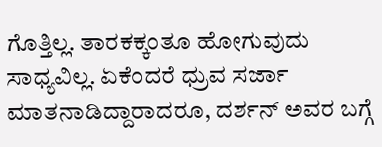ಗೊತ್ತಿಲ್ಲ. ತಾರಕಕ್ಕಂತೂ ಹೋಗುವುದು ಸಾಧ್ಯವಿಲ್ಲ. ಏಕೆಂದರೆ ಧ್ರುವ ಸರ್ಜಾ ಮಾತನಾಡಿದ್ದಾರಾದರೂ, ದರ್ಶನ್ ಅವರ ಬಗ್ಗೆ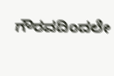ಗೌರವದಿಂದಲೇ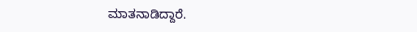ಮಾತನಾಡಿದ್ದಾರೆ.